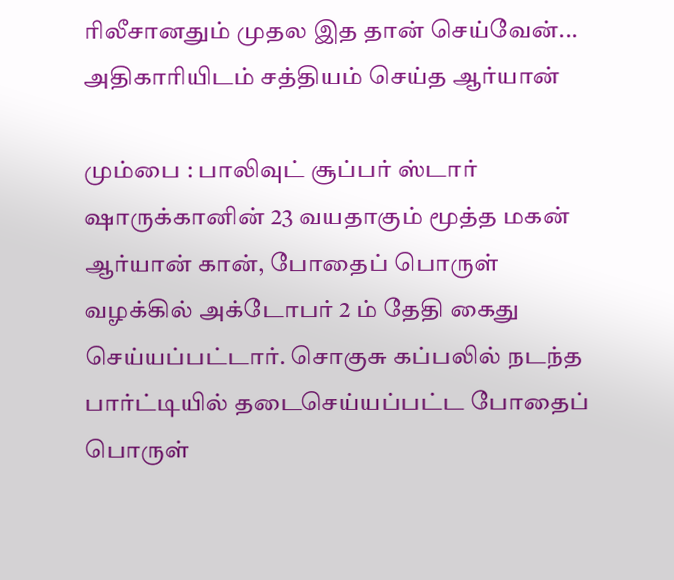ரிலீசானதும் முதல இத தான் செய்வேன்... அதிகாரியிடம் சத்தியம் செய்த ஆர்யான்

மும்பை : பாலிவுட் சூப்பர் ஸ்டார் ஷாருக்கானின் 23 வயதாகும் மூத்த மகன் ஆர்யான் கான், போதைப் பொருள் வழக்கில் அக்டோபர் 2 ம் தேதி கைது செய்யப்பட்டார். சொகுசு கப்பலில் நடந்த பார்ட்டியில் தடைசெய்யப்பட்ட போதைப் பொருள்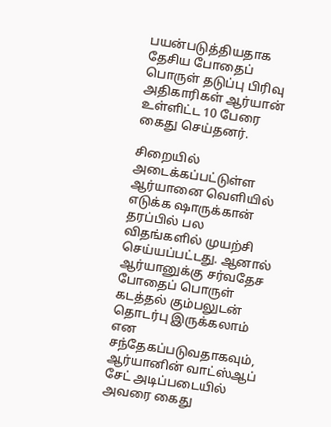பயன்படுத்தியதாக தேசிய போதைப் பொருள் தடுப்பு பிரிவு அதிகாரிகள் ஆர்யான் உள்ளிட்ட 10 பேரை கைது செய்தனர்.

சிறையில் அடைக்கப்பட்டுள்ள ஆர்யானை வெளியில் எடுக்க ஷாருக்கான் தரப்பில் பல விதங்களில் முயற்சி செய்யப்பட்டது. ஆனால் ஆர்யானுக்கு சர்வதேச போதைப் பொருள் கடத்தல் கும்பலுடன் தொடர்பு இருக்கலாம் என சந்தேகப்படுவதாகவும், ஆர்யானின் வாட்ஸ்ஆப் சேட் அடிப்படையில் அவரை கைது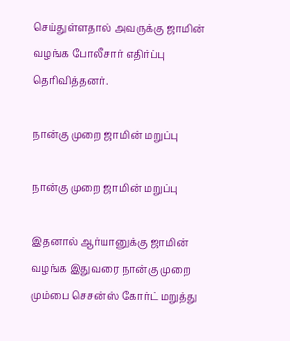செய்துள்ளதால் அவருக்கு ஜாமின் வழங்க போலீசார் எதிர்ப்பு தெரிவித்தனர்.

நான்கு முறை ஜாமின் மறுப்பு

நான்கு முறை ஜாமின் மறுப்பு

இதனால் ஆர்யானுக்கு ஜாமின் வழங்க இதுவரை நான்கு முறை மும்பை செசன்ஸ் கோர்ட் மறுத்து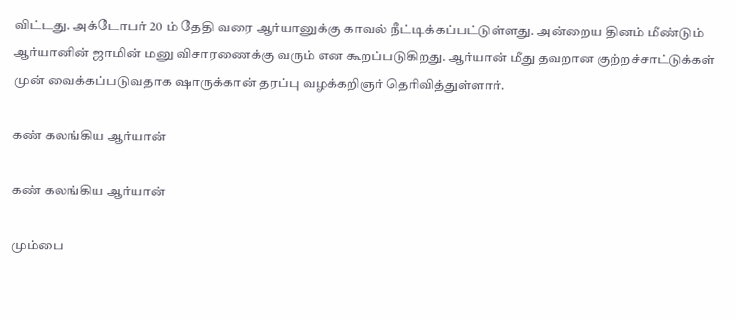விட்டது. அக்டோபர் 20 ம் தேதி வரை ஆர்யானுக்கு காவல் நீட்டிக்கப்பட்டுள்ளது. அன்றைய தினம் மீண்டும் ஆர்யானின் ஜாமின் மனு விசாரணைக்கு வரும் என கூறப்படுகிறது. ஆர்யான் மீது தவறான குற்றச்சாட்டுக்கள் முன் வைக்கப்படுவதாக ஷாருக்கான் தரப்பு வழக்கறிஞர் தெரிவித்துள்ளார்.

கண் கலங்கிய ஆர்யான்

கண் கலங்கிய ஆர்யான்

மும்பை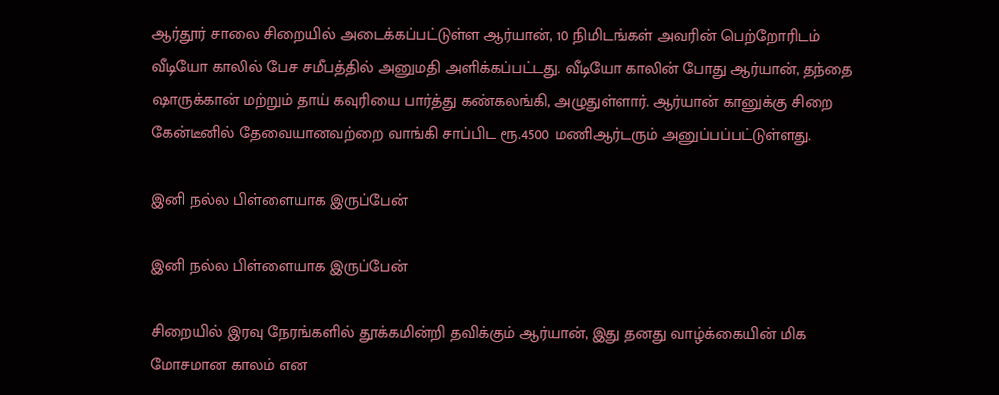ஆர்தூர் சாலை சிறையில் அடைக்கப்பட்டுள்ள ஆர்யான், 10 நிமிடங்கள் அவரின் பெற்றோரிடம் வீடியோ காலில் பேச சமீபத்தில் அனுமதி அளிக்கப்பட்டது. வீடியோ காலின் போது ஆர்யான், தந்தை ஷாருக்கான் மற்றும் தாய் கவுரியை பார்த்து கண்கலங்கி, அழுதுள்ளார். ஆர்யான் கானுக்கு சிறை கேன்டீனில் தேவையானவற்றை வாங்கி சாப்பிட ரூ.4500 மணிஆர்டரும் அனுப்பப்பட்டுள்ளது.

இனி நல்ல பிள்ளையாக இருப்பேன்

இனி நல்ல பிள்ளையாக இருப்பேன்

சிறையில் இரவு நேரங்களில் தூக்கமின்றி தவிக்கும் ஆர்யான், இது தனது வாழ்க்கையின் மிக மோசமான காலம் என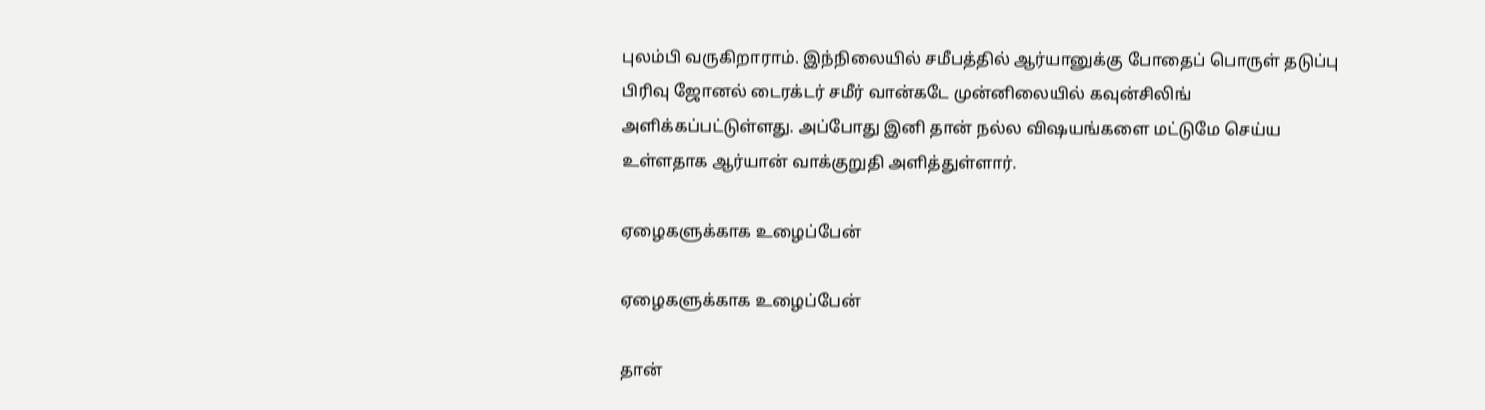புலம்பி வருகிறாராம். இந்நிலையில் சமீபத்தில் ஆர்யானுக்கு போதைப் பொருள் தடுப்பு பிரிவு ஜோனல் டைரக்டர் சமீர் வான்கடே முன்னிலையில் கவுன்சிலிங் அளிக்கப்பட்டுள்ளது. அப்போது இனி தான் நல்ல விஷயங்களை மட்டுமே செய்ய உள்ளதாக ஆர்யான் வாக்குறுதி அளித்துள்ளார்.

ஏழைகளுக்காக உழைப்பேன்

ஏழைகளுக்காக உழைப்பேன்

தான்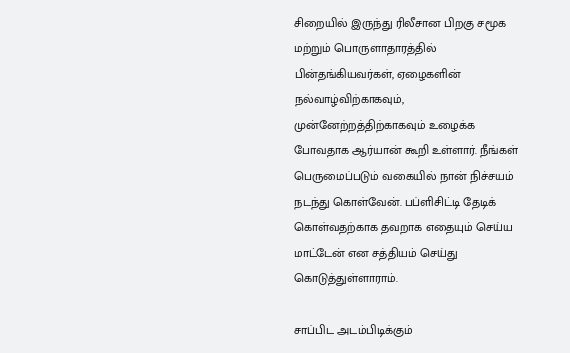சிறையில் இருந்து ரிலீசான பிறகு சமூக மற்றும் பொருளாதாரத்தில் பின்தங்கியவர்கள், ஏழைகளின் நல்வாழ்விற்காகவும், முன்னேற்றத்திற்காகவும் உழைக்க போவதாக ஆர்யான் கூறி உள்ளார். நீங்கள் பெருமைப்படும் வகையில் நான் நிச்சயம் நடந்து கொள்வேன். பப்ளிசிட்டி தேடிக் கொள்வதற்காக தவறாக எதையும் செய்ய மாட்டேன் என சத்தியம் செய்து கொடுத்துள்ளாராம்.

சாப்பிட அடம்பிடிக்கும்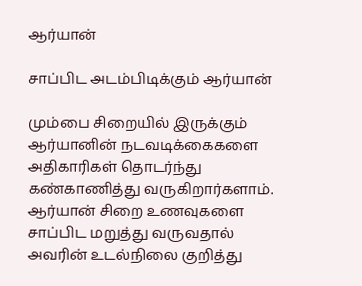ஆர்யான்

சாப்பிட அடம்பிடிக்கும் ஆர்யான்

மும்பை சிறையில் இருக்கும் ஆர்யானின் நடவடிக்கைகளை அதிகாரிகள் தொடர்ந்து கண்காணித்து வருகிறார்களாம். ஆர்யான் சிறை உணவுகளை சாப்பிட மறுத்து வருவதால் அவரின் உடல்நிலை குறித்து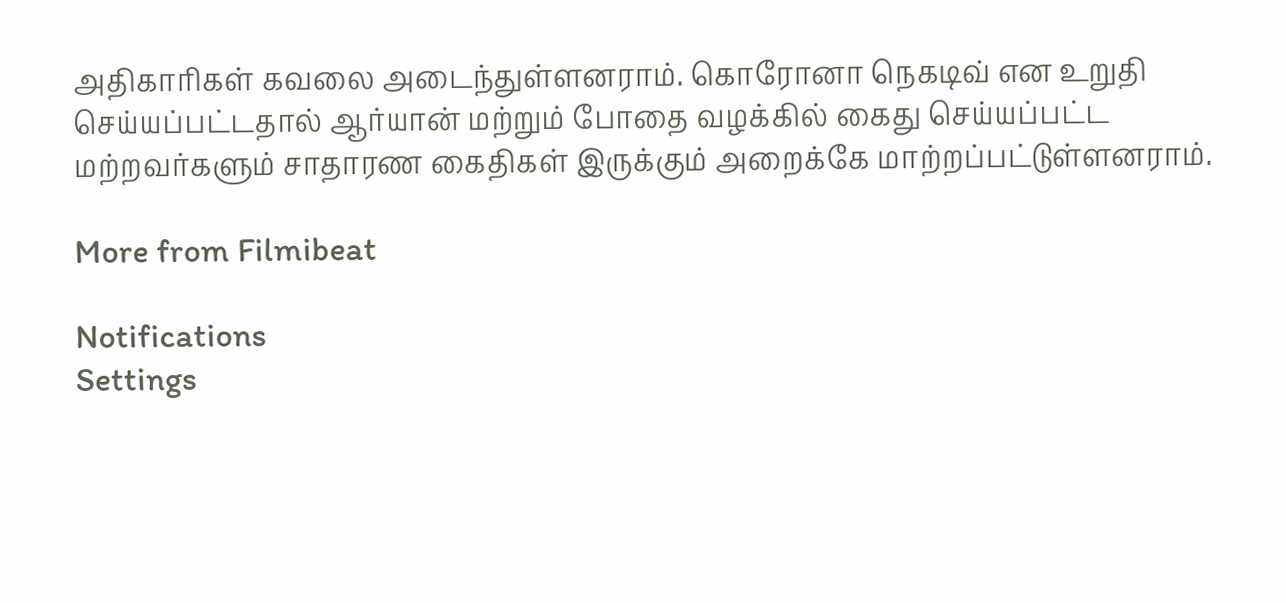அதிகாரிகள் கவலை அடைந்துள்ளனராம். கொரோனா நெகடிவ் என உறுதி செய்யப்பட்டதால் ஆர்யான் மற்றும் போதை வழக்கில் கைது செய்யப்பட்ட மற்றவர்களும் சாதாரண கைதிகள் இருக்கும் அறைக்கே மாற்றப்பட்டுள்ளனராம்.

More from Filmibeat

Notifications
Settings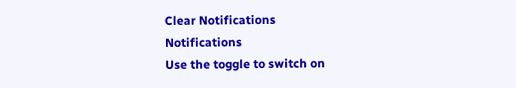Clear Notifications
Notifications
Use the toggle to switch on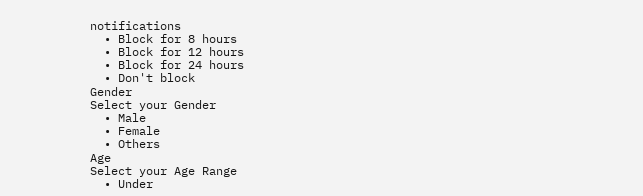notifications
  • Block for 8 hours
  • Block for 12 hours
  • Block for 24 hours
  • Don't block
Gender
Select your Gender
  • Male
  • Female
  • Others
Age
Select your Age Range
  • Under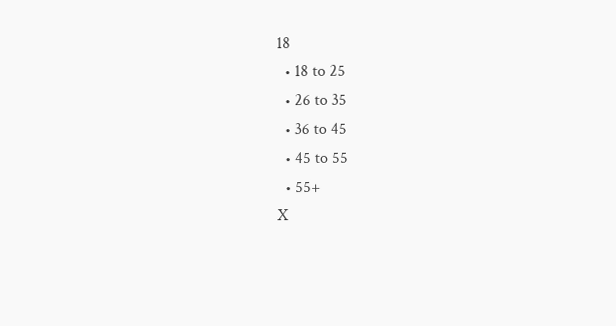18
  • 18 to 25
  • 26 to 35
  • 36 to 45
  • 45 to 55
  • 55+
X